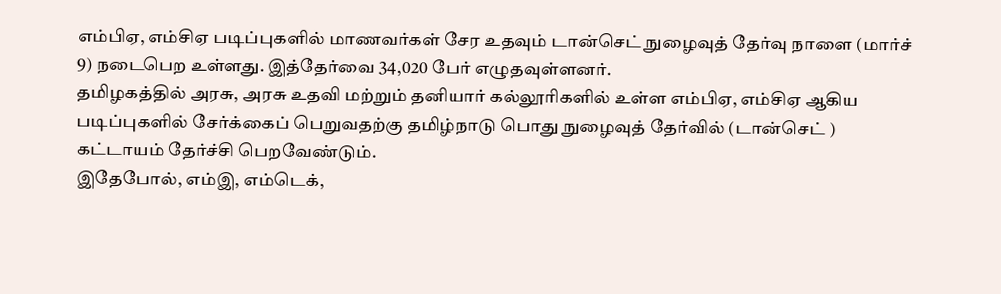எம்பிஏ, எம்சிஏ படிப்புகளில் மாணவர்கள் சேர உதவும் டான்செட் நுழைவுத் தேர்வு நாளை (மார்ச் 9) நடைபெற உள்ளது. இத்தேர்வை 34,020 பேர் எழுதவுள்ளனர்.
தமிழகத்தில் அரசு, அரசு உதவி மற்றும் தனியார் கல்லூரிகளில் உள்ள எம்பிஏ, எம்சிஏ ஆகிய படிப்புகளில் சேர்க்கைப் பெறுவதற்கு தமிழ்நாடு பொது நுழைவுத் தேர்வில் (டான்செட் ) கட்டாயம் தேர்ச்சி பெறவேண்டும்.
இதேபோல், எம்இ, எம்டெக்,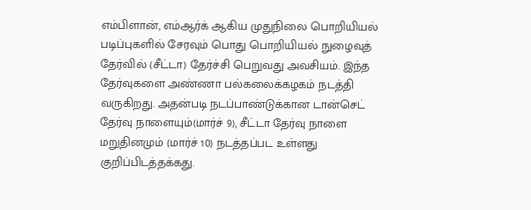எம்பிளான், எம்ஆர்க் ஆகிய முதுநிலை பொறியியல் படிப்புகளில் சேரவும் பொது பொறியியல் நுழைவுத் தேர்வில் (சீட்டா) தேர்ச்சி பெறுவது அவசியம். இந்த தேர்வுகளை அண்ணா பல்கலைக்கழகம் நடத்தி வருகிறது. அதன்படி நடப்பாண்டுக்கான டான்செட் தேர்வு நாளையும்(மார்ச் 9), சீட்டா தேர்வு நாளை மறுதினமும் (மார்ச் 10) நடத்தப்பட உள்ளது குறிப்பிடத்தக்கது.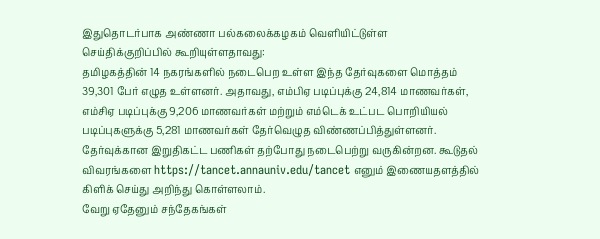இதுதொடர்பாக அண்ணா பல்கலைக்கழகம் வெளியிட்டுள்ள செய்திக்குறிப்பில் கூறியுள்ளதாவது:
தமிழகத்தின் 14 நகரங்களில் நடைபெற உள்ள இந்த தேர்வுகளை மொத்தம் 39,301 பேர் எழுத உள்ளனர். அதாவது, எம்பிஏ படிப்புக்கு 24,814 மாணவர்கள், எம்சிஏ படிப்புக்கு 9,206 மாணவர்கள் மற்றும் எம்டெக் உட்பட பொறியியல் படிப்புகளுக்கு 5,281 மாணவர்கள் தேர்வெழுத விண்ணப்பித்துள்ளனர். தேர்வுக்கான இறுதிகட்ட பணிகள் தற்போது நடைபெற்று வருகின்றன. கூடுதல் விவரங்களை https://tancet.annauniv.edu/tancet எனும் இணையதளத்தில் கிளிக் செய்து அறிந்து கொள்ளலாம்.
வேறு ஏதேனும் சந்தேகங்கள்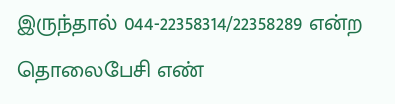இருந்தால் 044-22358314/22358289 என்ற தொலைபேசி எண்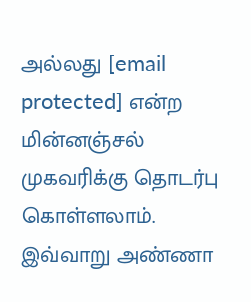அல்லது [email protected] என்ற மின்னஞ்சல் முகவரிக்கு தொடர்பு கொள்ளலாம்.
இவ்வாறு அண்ணா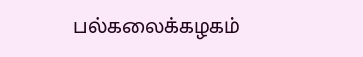பல்கலைக்கழகம்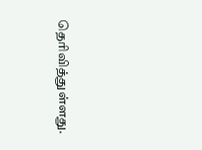தெரிவித்துள்ளது.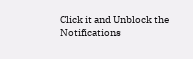Click it and Unblock the Notifications